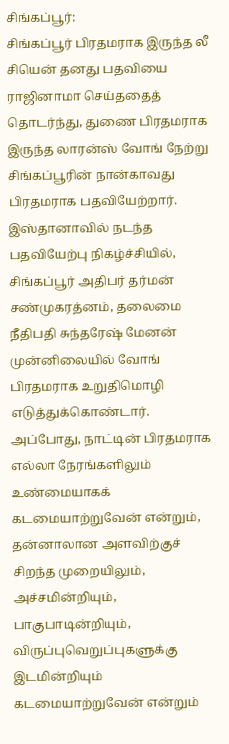சிங்கப்பூர்:
சிங்கப்பூர் பிரதமராக இருந்த லீ சியென் தனது பதவியை ராஜினாமா செய்ததைத் தொடர்ந்து, துணை பிரதமராக இருந்த லாரன்ஸ் வோங் நேற்று சிங்கப்பூரின் நான்காவது பிரதமராக பதவியேற்றார்.
இஸ்தானாவில் நடந்த பதவியேற்பு நிகழ்ச்சியில், சிங்கப்பூர் அதிபர் தர்மன் சண்முகரத்னம், தலைமை நீதிபதி சுந்தரேஷ் மேனன் முன்னிலையில் வோங் பிரதமராக உறுதிமொழி எடுத்துக்கொண்டார்.
அப்போது, நாட்டின் பிரதமராக எல்லா நேரங்களிலும் உண்மையாகக் கடமையாற்றுவேன் என்றும், தன்னாலான அளவிற்குச் சிறந்த முறையிலும், அச்சமின்றியும், பாகுபாடின்றியும், விருப்புவெறுப்புகளுக்கு இடமின்றியும் கடமையாற்றுவேன் என்றும்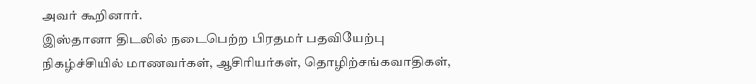அவர் கூறினார்.
இஸ்தானா திடலில் நடைபெற்ற பிரதமர் பதவியேற்பு நிகழ்ச்சியில் மாணவர்கள், ஆசிரியர்கள், தொழிற்சங்கவாதிகள்,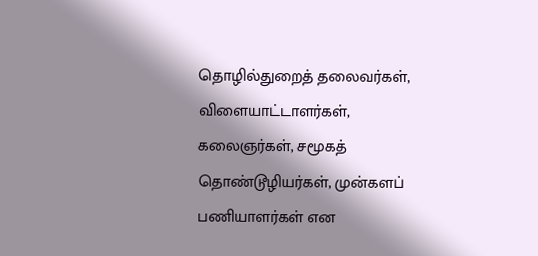தொழில்துறைத் தலைவர்கள், விளையாட்டாளர்கள், கலைஞர்கள், சமூகத் தொண்டூழியர்கள், முன்களப் பணியாளர்கள் என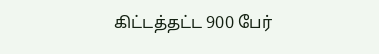கிட்டத்தட்ட 900 பேர்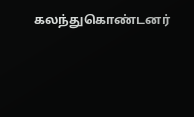கலந்துகொண்டனர்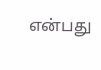என்பது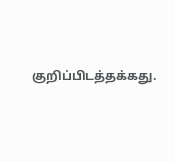குறிப்பிடத்தக்கது.